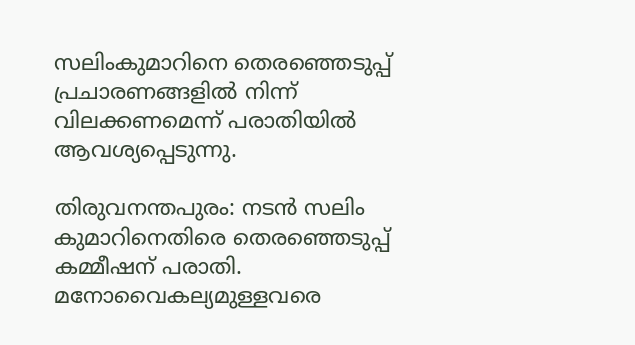സലിംകുമാറിനെ തെരഞ്ഞെടുപ്പ് പ്രചാരണങ്ങളിൽ നിന്ന് വിലക്കണമെന്ന് പരാതിയിൽ ആവശ്യപ്പെടുന്നു.

തിരുവനന്തപുരം: നടൻ സലിം കുമാറിനെതിരെ തെരഞ്ഞെടുപ്പ് കമ്മീഷന് പരാതി. മനോവൈകല്യമുള്ളവരെ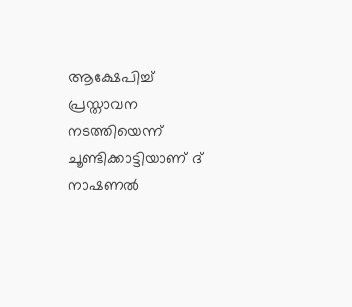ആക്ഷേപിച്ച് പ്രസ്താവന നടത്തിയെന്ന് ചൂണ്ടിക്കാട്ടിയാണ് ദ് നാഷണൽ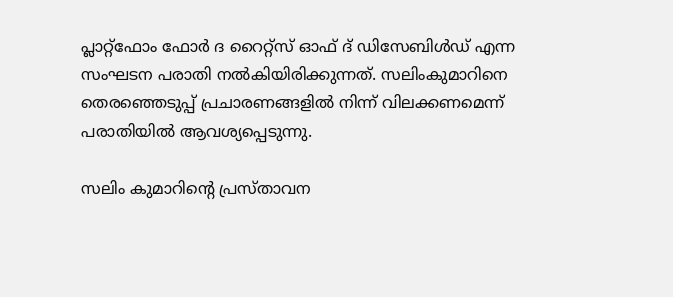പ്ലാറ്റ്ഫോം ഫോർ ദ റൈറ്റ്സ് ഓഫ് ദ് ഡിസേബിൾഡ് എന്ന സംഘടന പരാതി നൽകിയിരിക്കുന്നത്. സലിംകുമാറിനെ തെരഞ്ഞെടുപ്പ് പ്രചാരണങ്ങളിൽ നിന്ന് വിലക്കണമെന്ന് പരാതിയിൽ ആവശ്യപ്പെടുന്നു.

സലിം കുമാറിന്‍റെ പ്രസ്താവന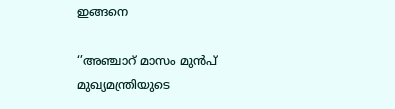ഇങ്ങനെ

‘’അഞ്ചാറ് മാസം മുൻപ് മുഖ്യമന്ത്രിയുടെ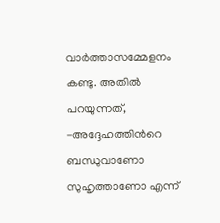വാര്‍ത്താസമ്മേളനം കണ്ടു. അതിൽ പറയുന്നത്, -അദ്ദേഹത്തിന്‍റെ ബന്ധുവാണോ സുഹൃത്താണോ എന്ന്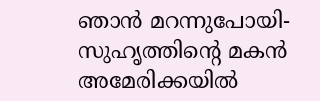ഞാൻ മറന്നുപോയി- സുഹൃത്തിന്‍റെ മകൻ അമേരിക്കയിൽ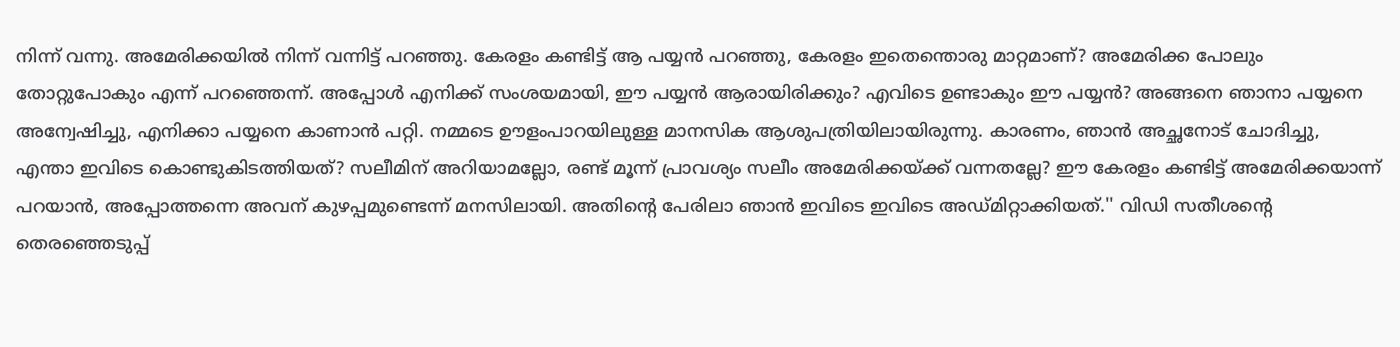നിന്ന് വന്നു. അമേരിക്കയിൽ നിന്ന് വന്നിട്ട് പറഞ്ഞു. കേരളം കണ്ടിട്ട് ആ പയ്യൻ പറഞ്ഞു, കേരളം ഇതെന്തൊരു മാറ്റമാണ്? അമേരിക്ക പോലും തോറ്റുപോകും എന്ന് പറഞ്ഞെന്ന്. അപ്പോള്‍‌ എനിക്ക് സംശയമായി, ഈ പയ്യൻ ആരായിരിക്കും? എവിടെ ഉണ്ടാകും ഈ പയ്യൻ? അങ്ങനെ ഞാനാ പയ്യനെ അന്വേഷിച്ചു, എനിക്കാ പയ്യനെ കാണാൻ പറ്റി. നമ്മടെ ഊളംപാറയിലുള്ള മാനസിക ആശുപത്രിയിലായിരുന്നു. കാരണം, ഞാൻ അച്ഛനോട് ചോദിച്ചു, എന്താ ഇവിടെ കൊണ്ടുകിടത്തിയത്? സലീമിന് അറിയാമല്ലോ, രണ്ട് മൂന്ന് പ്രാവശ്യം സലീം അമേരിക്കയ്ക്ക് വന്നതല്ലേ? ഈ കേരളം കണ്ടിട്ട് അമേരിക്കയാന്ന് പറയാൻ, അപ്പോത്തന്നെ അവന് കുഴപ്പമുണ്ടെന്ന് മനസിലായി. അതിന്‍റെ പേരിലാ ഞാൻ ഇവിടെ ഇവിടെ അഡ്മിറ്റാക്കിയത്.'' വിഡി സതീശന്റെ തെരഞ്ഞെടുപ്പ്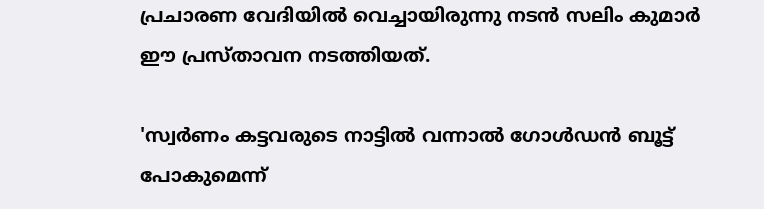പ്രചാരണ വേദിയില്‍ വെച്ചായിരുന്നു നടന്‍ സലിം കുമാര്‍ ഈ പ്രസ്താവന നടത്തിയത്.

'സ്വര്‍ണം കട്ടവരുടെ നാട്ടില്‍ വന്നാല്‍ ഗോള്‍ഡന്‍ ബൂട്ട് പോകുമെന്ന്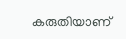കരുതിയാണ്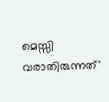മെസ്സി വരാതിരുന്നത്'